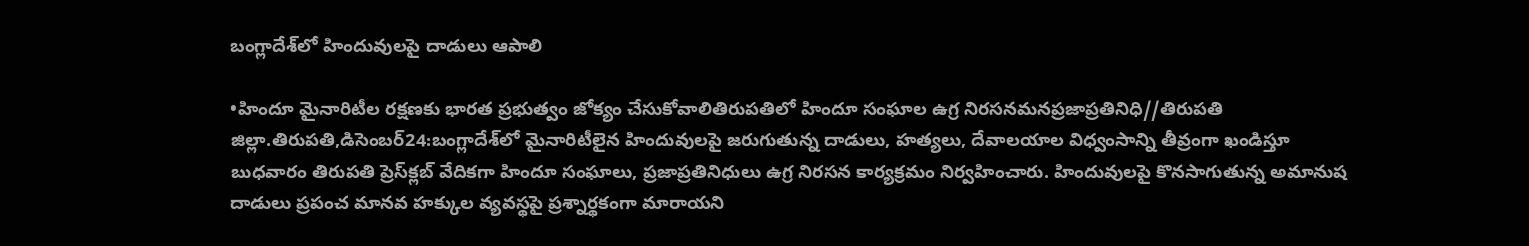బంగ్లాదేశ్‌లో హిందువులపై దాడులు ఆపాలి

•హిందూ మైనారిటీల రక్షణకు భారత ప్రభుత్వం జోక్యం చేసుకోవాలితిరుపతిలో హిందూ సంఘాల ఉగ్ర నిరసనమనప్రజాప్రతినిధి//తిరుపతి జిల్లా.తిరుపతి,డిసెంబర్‌24:బంగ్లాదేశ్‌లో మైనారిటీలైన హిందువులపై జరుగుతున్న దాడులు, హత్యలు, దేవాలయాల విధ్వంసాన్ని తీవ్రంగా ఖండిస్తూ బుధవారం తిరుపతి ప్రెస్‌క్లబ్‌ వేదికగా హిందూ సంఘాలు, ప్రజాప్రతినిధులు ఉగ్ర నిరసన కార్యక్రమం నిర్వహించారు. హిందువులపై కొనసాగుతున్న అమానుష దాడులు ప్రపంచ మానవ హక్కుల వ్యవస్థపై ప్రశ్నార్థకంగా మారాయని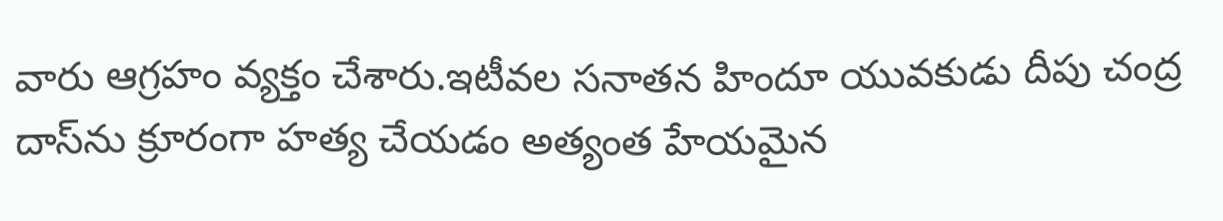వారు ఆగ్రహం వ్యక్తం చేశారు.ఇటీవల సనాతన హిందూ యువకుడు దీపు చంద్ర దాస్‌ను క్రూరంగా హత్య చేయడం అత్యంత హేయమైన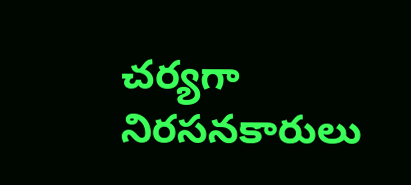చర్యగా నిరసనకారులు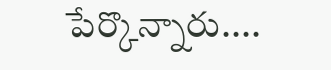పేర్కొన్నారు....